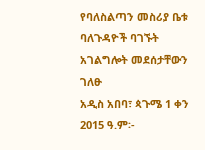የባለስልጣን መስሪያ ቤቱ ባለጉዳዮች ባገኙት አገልግሎት መደሰታቸውን ገለፁ
አዲስ አበባ፣ ጳጉሜ 1 ቀን 2015 ዓ.ም፡-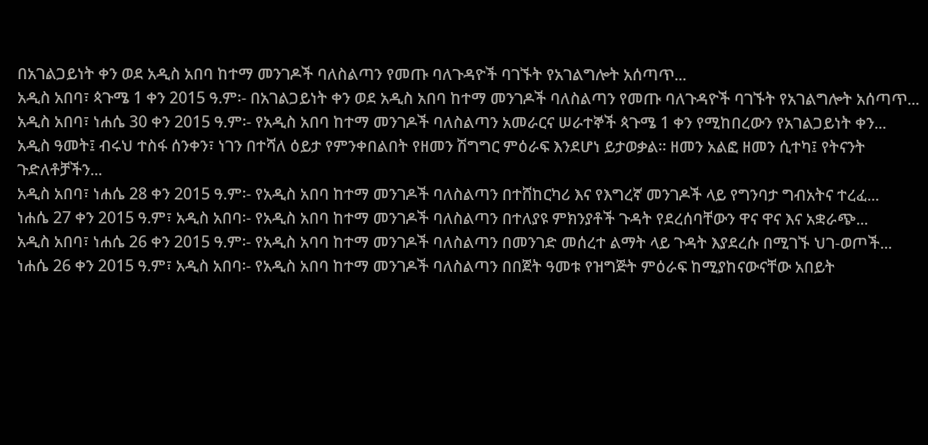በአገልጋይነት ቀን ወደ አዲስ አበባ ከተማ መንገዶች ባለስልጣን የመጡ ባለጉዳዮች ባገኙት የአገልግሎት አሰጣጥ...
አዲስ አበባ፣ ጳጉሜ 1 ቀን 2015 ዓ.ም፡- በአገልጋይነት ቀን ወደ አዲስ አበባ ከተማ መንገዶች ባለስልጣን የመጡ ባለጉዳዮች ባገኙት የአገልግሎት አሰጣጥ...
አዲስ አበባ፣ ነሐሴ 30 ቀን 2015 ዓ.ም፡- የአዲስ አበባ ከተማ መንገዶች ባለስልጣን አመራርና ሠራተኞች ጳጉሜ 1 ቀን የሚከበረውን የአገልጋይነት ቀን...
አዲስ ዓመት፤ ብሩህ ተስፋ ሰንቀን፣ ነገን በተሻለ ዕይታ የምንቀበልበት የዘመን ሽግግር ምዕራፍ እንደሆነ ይታወቃል። ዘመን አልፎ ዘመን ሲተካ፤ የትናንት ጉድለቶቻችን...
አዲስ አበባ፣ ነሐሴ 28 ቀን 2015 ዓ.ም፡- የአዲስ አበባ ከተማ መንገዶች ባለስልጣን በተሸከርካሪ እና የእግረኛ መንገዶች ላይ የግንባታ ግብአትና ተረፈ...
ነሐሴ 27 ቀን 2015 ዓ.ም፣ አዲስ አበባ፡- የአዲስ አበባ ከተማ መንገዶች ባለስልጣን በተለያዩ ምክንያቶች ጉዳት የደረሰባቸውን ዋና ዋና እና አቋራጭ...
አዲስ አበባ፣ ነሐሴ 26 ቀን 2015 ዓ.ም፡- የአዲስ አባባ ከተማ መንገዶች ባለስልጣን በመንገድ መሰረተ ልማት ላይ ጉዳት እያደረሱ በሚገኙ ህገ-ወጦች...
ነሐሴ 26 ቀን 2015 ዓ.ም፣ አዲስ አበባ፡- የአዲስ አበባ ከተማ መንገዶች ባለስልጣን በበጀት ዓመቱ የዝግጅት ምዕራፍ ከሚያከናውናቸው አበይት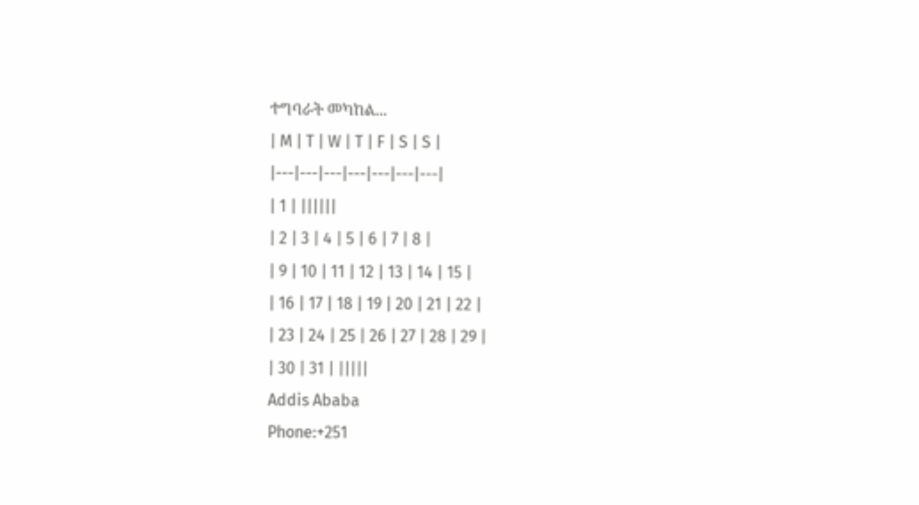ተግባራት መካከል...
| M | T | W | T | F | S | S |
|---|---|---|---|---|---|---|
| 1 | ||||||
| 2 | 3 | 4 | 5 | 6 | 7 | 8 |
| 9 | 10 | 11 | 12 | 13 | 14 | 15 |
| 16 | 17 | 18 | 19 | 20 | 21 | 22 |
| 23 | 24 | 25 | 26 | 27 | 28 | 29 |
| 30 | 31 | |||||
Addis Ababa
Phone:+251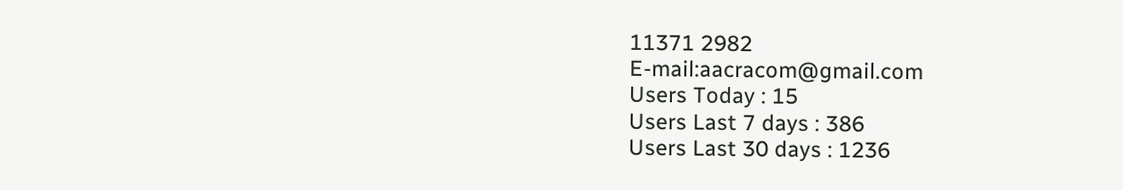11371 2982
E-mail:aacracom@gmail.com
Users Today : 15
Users Last 7 days : 386
Users Last 30 days : 1236